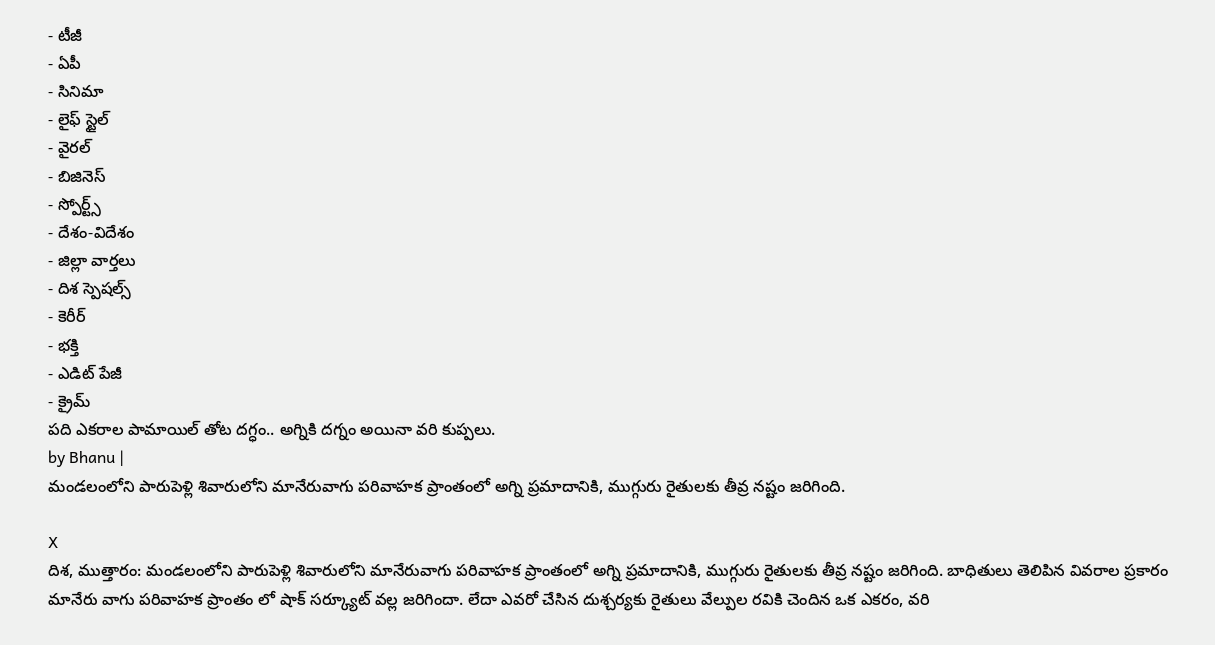- టీజీ
- ఏపీ
- సినిమా
- లైఫ్ స్టైల్
- వైరల్
- బిజినెస్
- స్పోర్ట్స్
- దేశం-విదేశం
- జిల్లా వార్తలు
- దిశ స్పెషల్స్
- కెరీర్
- భక్తి
- ఎడిట్ పేజీ
- క్రైమ్
పది ఎకరాల పామాయిల్ తోట దగ్ధం.. అగ్నికి దగ్నం అయినా వరి కుప్పలు.
by Bhanu |
మండలంలోని పారుపెళ్లి శివారులోని మానేరువాగు పరివాహక ప్రాంతంలో అగ్ని ప్రమాదానికి, ముగ్గురు రైతులకు తీవ్ర నష్టం జరిగింది.

X
దిశ, ముత్తారం: మండలంలోని పారుపెళ్లి శివారులోని మానేరువాగు పరివాహక ప్రాంతంలో అగ్ని ప్రమాదానికి, ముగ్గురు రైతులకు తీవ్ర నష్టం జరిగింది. బాధితులు తెలిపిన వివరాల ప్రకారం మానేరు వాగు పరివాహక ప్రాంతం లో షాక్ సర్క్యూట్ వల్ల జరిగిందా. లేదా ఎవరో చేసిన దుశ్చర్యకు రైతులు వేల్పుల రవికి చెందిన ఒక ఎకరం, వరి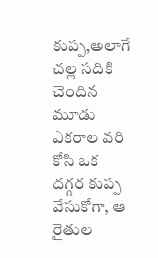కుప్ప,అలాగే చల్ల సదికి చెందిన మూడు ఎకరాల వరి కోసి ఒక దగ్గర కుప్ప వేసుకోగా, ఆ రైతుల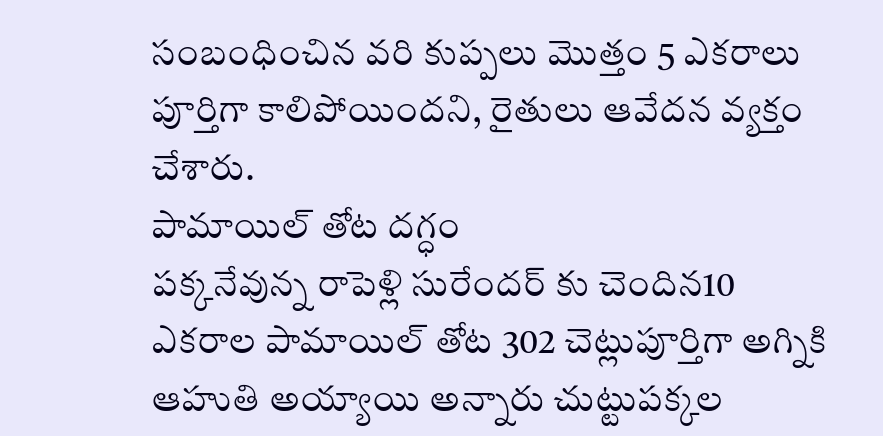సంబంధించిన వరి కుప్పలు మొత్తం 5 ఎకరాలు పూర్తిగా కాలిపోయిందని, రైతులు ఆవేదన వ్యక్తం చేశారు.
పామాయిల్ తోట దగ్ధం
పక్కనేవున్న రాపెళ్లి సురేందర్ కు చెందిన10 ఎకరాల పామాయిల్ తోట 302 చెట్లుపూర్తిగా అగ్నికి ఆహుతి అయ్యాయి అన్నారు చుట్టుపక్కల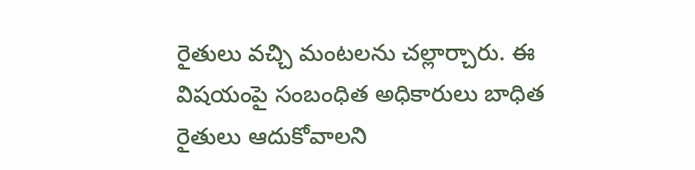రైతులు వచ్చి మంటలను చల్లార్చారు. ఈ విషయంపై సంబంధిత అధికారులు బాధిత రైతులు ఆదుకోవాలని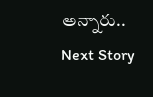అన్నారు..
Next Story